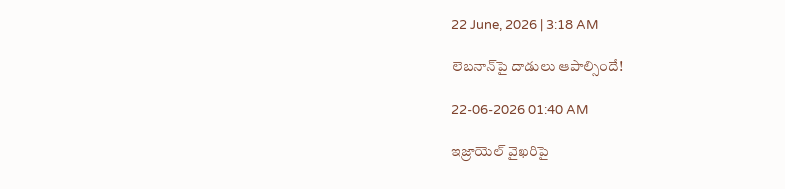22 June, 2026 | 3:18 AM

లెబనాన్‌పై దాడులు ఆపాల్సిందే!

22-06-2026 01:40 AM

ఇజ్రాయెల్ వైఖరిపై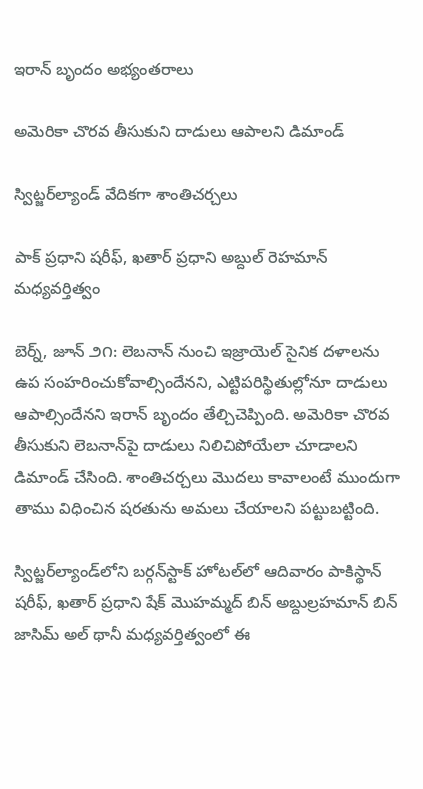ఇరాన్ బృందం అభ్యంతరాలు

అమెరికా చొరవ తీసుకుని దాడులు ఆపాలని డిమాండ్

స్విట్జర్‌ల్యాండ్ వేదికగా శాంతిచర్చలు

పాక్ ప్రధాని షరీఫ్, ఖతార్ ప్రధాని అబ్దుల్ రెహమాన్ మధ్యవర్తిత్వం

బెర్న్, జూన్ ౨౧: లెబనాన్ నుంచి ఇజ్రాయెల్ సైనిక దళాలను ఉప సంహరించుకోవాల్సిందేనని, ఎట్టిపరిస్థితుల్లోనూ దాడులు ఆపాల్సిందేనని ఇరాన్ బృందం తేల్చిచెప్పింది. అమెరికా చొరవ తీసుకుని లెబనాన్‌పై దాడులు నిలిచిపోయేలా చూడాలని డిమాండ్ చేసింది. శాంతిచర్చలు మొదలు కావాలంటే ముందుగా తాము విధించిన షరతును అమలు చేయాలని పట్టుబట్టింది.

స్విట్జర్‌ల్యాండ్‌లోని బర్గన్‌స్టాక్ హోటల్‌లో ఆదివారం పాకిస్థాన్ షరీఫ్, ఖతార్ ప్రధాని షేక్ మొహమ్మద్ బిన్ అబ్దుల్రహమాన్ బిన్ జాసిమ్ అల్ థానీ మధ్యవర్తిత్వంలో ఈ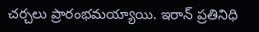చర్చలు ప్రారంభమయ్యాయి. ఇరాన్ ప్రతినిధి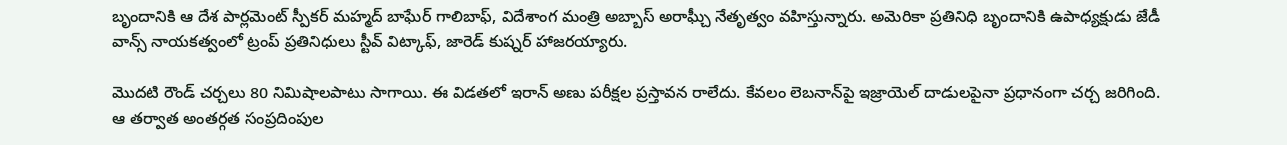బృందానికి ఆ దేశ పార్లమెంట్ స్పీకర్ మహ్మద్ బాఘేర్ గాలిబాఫ్, విదేశాంగ మంత్రి అబ్బాస్ అరాఘ్చీ నేతృత్వం వహిస్తున్నారు. అమెరికా ప్రతినిధి బృందానికి ఉపాధ్యక్షుడు జేడీ వాన్స్ నాయకత్వంలో ట్రంప్ ప్రతినిధులు స్టీవ్ విట్కాఫ్, జారెడ్ కుష్నర్ హాజరయ్యారు.

మొదటి రౌండ్ చర్చలు 80 నిమిషాలపాటు సాగాయి. ఈ విడతలో ఇరాన్ అణు పరీక్షల ప్రస్తావన రాలేదు. కేవలం లెబనాన్‌పై ఇజ్రాయెల్ దాడులపైనా ప్రధానంగా చర్చ జరిగింది. ఆ తర్వాత అంతర్గత సంప్రదింపుల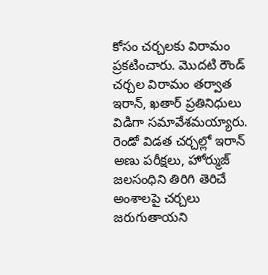కోసం చర్చలకు విరామం ప్రకటించారు. మొదటి రౌండ్ చర్చల విరామం తర్వాత ఇరాన్, ఖతార్ ప్రతినిధులు విడిగా సమావేశమయ్యారు. రెండో విడత చర్చల్లో ఇరాన్ అణు పరీక్షలు, హోర్ముజ్ జలసంధిని తిరిగి తెరిచే అంశాలపై చర్చలు జరుగుతాయని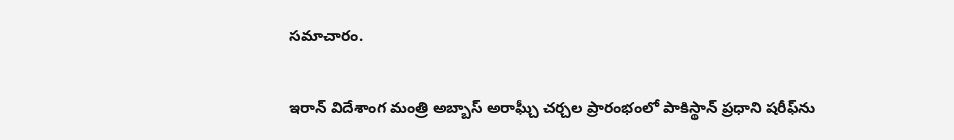సమాచారం.

ఇరాన్ విదేశాంగ మంత్రి అబ్బాస్ అరాఘ్చీ చర్చల ప్రారంభంలో పాకిస్థాన్ ప్రధాని షరీఫ్‌ను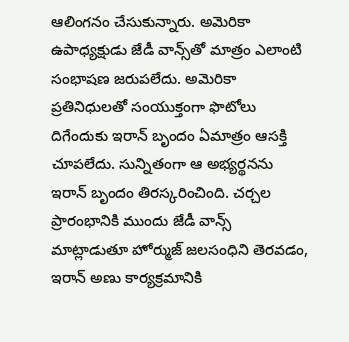ఆలింగనం చేసుకున్నారు. అమెరికా ఉపాధ్యక్షుడు జేడీ వాన్స్‌తో మాత్రం ఎలాంటి సంభాషణ జరుపలేదు. అమెరికా ప్రతినిధులతో సంయుక్తంగా ఫొటోలు దిగేందుకు ఇరాన్ బృందం ఏమాత్రం ఆసక్తి చూపలేదు. సున్నితంగా ఆ అభ్యర్థనను ఇరాన్ బృందం తిరస్కరించింది. చర్చల ప్రారంభానికి ముందు జేడీ వాన్స్ మాట్లాడుతూ హోర్ముజ్ జలసంధిని తెరవడం, ఇరాన్ అణు కార్యక్రమానికి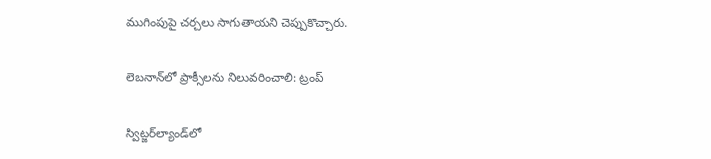ముగింపుపై చర్చలు సాగుతాయని చెప్పుకొచ్చారు.

లెబనాన్‌లో ప్రాక్సీలను నిలువరించాలి: ట్రంప్

స్విట్జర్‌ల్యాండ్‌లో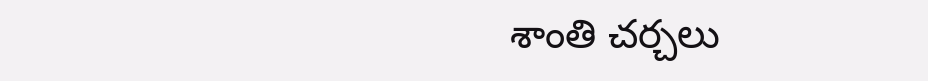శాంతి చర్చలు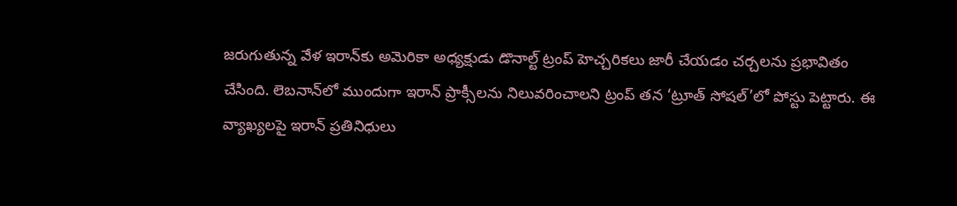జరుగుతున్న వేళ ఇరాన్‌కు అమెరికా అధ్యక్షుడు డొనాల్ట్ ట్రంప్ హెచ్చరికలు జారీ చేయడం చర్చలను ప్రభావితం చేసింది. లెబనాన్‌లో ముందుగా ఇరాన్ ప్రాక్సీలను నిలువరించాలని ట్రంప్ తన ‘ట్రూత్ సోషల్’లో పోస్టు పెట్టారు. ఈ వ్యాఖ్యలపై ఇరాన్ ప్రతినిధులు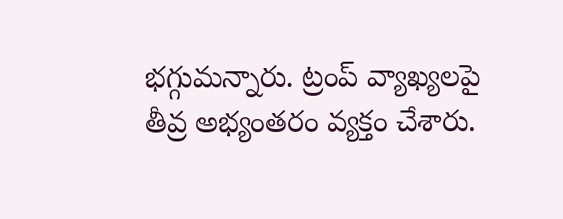భగ్గుమన్నారు. ట్రంప్ వ్యాఖ్యలపై తీవ్ర అభ్యంతరం వ్యక్తం చేశారు.